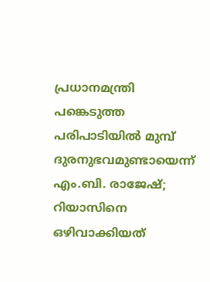പ്രധാനമന്ത്രി പങ്കെടുത്ത പരിപാടിയില്‍ മുമ്പ് ദുരനുഭവമുണ്ടായെന്ന് എം.ബി. രാജേഷ്; റിയാസിനെ ഒഴിവാക്കിയത്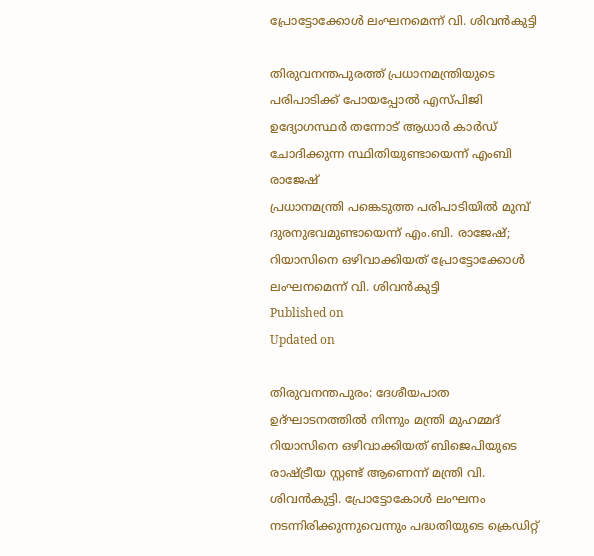പ്രോട്ടോക്കോള്‍ ലംഘനമെന്ന് വി. ശിവന്‍കുട്ടി

തിരുവനന്തപുരത്ത് പ്രധാനമന്ത്രിയുടെ പരിപാടിക്ക് പോയപ്പോല്‍ എസ്പിജി ഉദ്യോഗസ്ഥര്‍ തന്നോട് ആധാര്‍ കാര്‍ഡ് ചോദിക്കുന്ന സ്ഥിതിയുണ്ടായെന്ന് എംബി രാജേഷ്
പ്രധാനമന്ത്രി പങ്കെടുത്ത പരിപാടിയില്‍ മുമ്പ് ദുരനുഭവമുണ്ടായെന്ന് എം.ബി. രാജേഷ്; റിയാസിനെ ഒഴിവാക്കിയത് പ്രോട്ടോക്കോള്‍ ലംഘനമെന്ന് വി. ശിവന്‍കുട്ടി
Published on
Updated on

തിരുവനന്തപുരം: ദേശീയപാത ഉദ്ഘാടനത്തില്‍ നിന്നും മന്ത്രി മുഹമ്മദ് റിയാസിനെ ഒഴിവാക്കിയത് ബിജെപിയുടെ രാഷ്ട്രീയ സ്റ്റണ്ട് ആണെന്ന് മന്ത്രി വി. ശിവന്‍കുട്ടി. പ്രോട്ടോകോള്‍ ലംഘനം നടന്നിരിക്കുന്നുവെന്നും പദ്ധതിയുടെ ക്രെഡിറ്റ്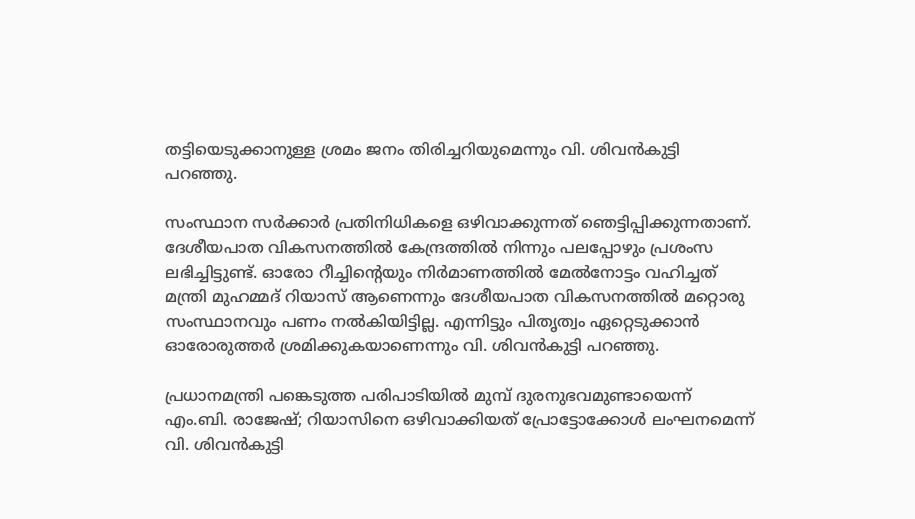തട്ടിയെടുക്കാനുള്ള ശ്രമം ജനം തിരിച്ചറിയുമെന്നും വി. ശിവന്‍കുട്ടി പറഞ്ഞു.

സംസ്ഥാന സര്‍ക്കാര്‍ പ്രതിനിധികളെ ഒഴിവാക്കുന്നത് ഞെട്ടിപ്പിക്കുന്നതാണ്. ദേശീയപാത വികസനത്തില്‍ കേന്ദ്രത്തില്‍ നിന്നും പലപ്പോഴും പ്രശംസ ലഭിച്ചിട്ടുണ്ട്. ഓരോ റീച്ചിന്റെയും നിര്‍മാണത്തില്‍ മേല്‍നോട്ടം വഹിച്ചത് മന്ത്രി മുഹമ്മദ് റിയാസ് ആണെന്നും ദേശീയപാത വികസനത്തില്‍ മറ്റൊരു സംസ്ഥാനവും പണം നല്‍കിയിട്ടില്ല. എന്നിട്ടും പിതൃത്വം ഏറ്റെടുക്കാന്‍ ഓരോരുത്തര്‍ ശ്രമിക്കുകയാണെന്നും വി. ശിവന്‍കുട്ടി പറഞ്ഞു.

പ്രധാനമന്ത്രി പങ്കെടുത്ത പരിപാടിയില്‍ മുമ്പ് ദുരനുഭവമുണ്ടായെന്ന് എം.ബി. രാജേഷ്; റിയാസിനെ ഒഴിവാക്കിയത് പ്രോട്ടോക്കോള്‍ ലംഘനമെന്ന് വി. ശിവന്‍കുട്ടി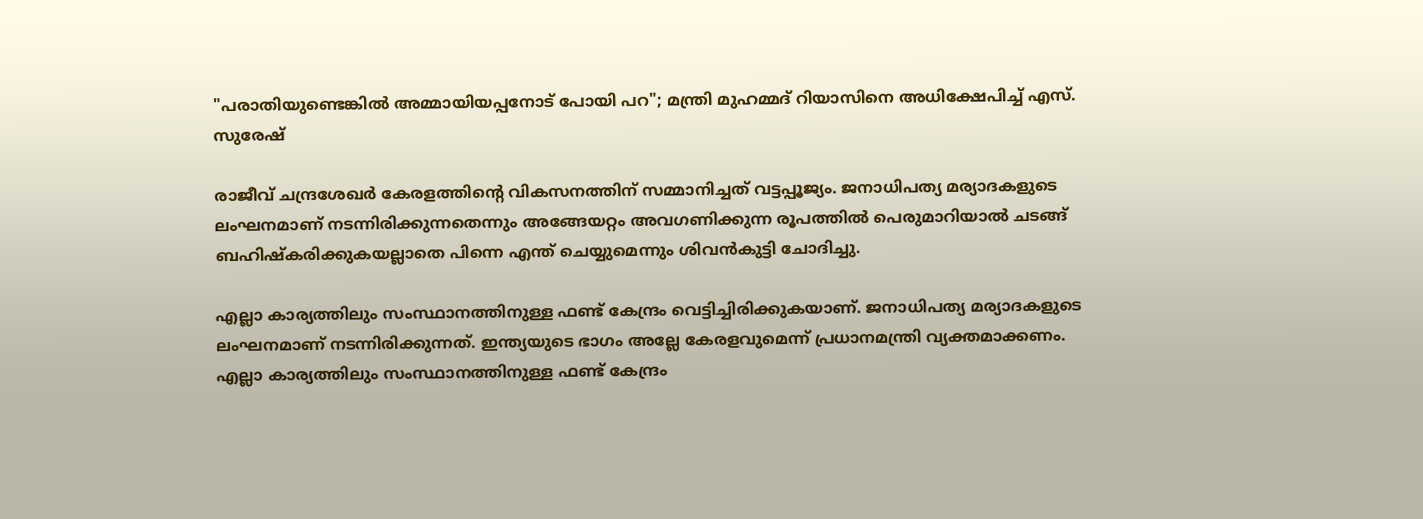"പരാതിയുണ്ടെങ്കിൽ അമ്മായിയപ്പനോട് പോയി പറ"; മന്ത്രി മുഹമ്മദ് റിയാസിനെ അധിക്ഷേപിച്ച് എസ്. സുരേഷ്

രാജീവ് ചന്ദ്രശേഖര്‍ കേരളത്തിന്റെ വികസനത്തിന് സമ്മാനിച്ചത് വട്ടപ്പൂജ്യം. ജനാധിപത്യ മര്യാദകളുടെ ലംഘനമാണ് നടന്നിരിക്കുന്നതെന്നും അങ്ങേയറ്റം അവഗണിക്കുന്ന രൂപത്തില്‍ പെരുമാറിയാല്‍ ചടങ്ങ് ബഹിഷ്‌കരിക്കുകയല്ലാതെ പിന്നെ എന്ത് ചെയ്യുമെന്നും ശിവന്‍കുട്ടി ചോദിച്ചു.

എല്ലാ കാര്യത്തിലും സംസ്ഥാനത്തിനുള്ള ഫണ്ട് കേന്ദ്രം വെട്ടിച്ചിരിക്കുകയാണ്. ജനാധിപത്യ മര്യാദകളുടെ ലംഘനമാണ് നടന്നിരിക്കുന്നത്. ഇന്ത്യയുടെ ഭാഗം അല്ലേ കേരളവുമെന്ന് പ്രധാനമന്ത്രി വ്യക്തമാക്കണം. എല്ലാ കാര്യത്തിലും സംസ്ഥാനത്തിനുള്ള ഫണ്ട് കേന്ദ്രം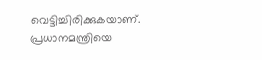വെട്ടിച്ചിരിക്കുകയാണ്. പ്രധാനമന്ത്രിയെ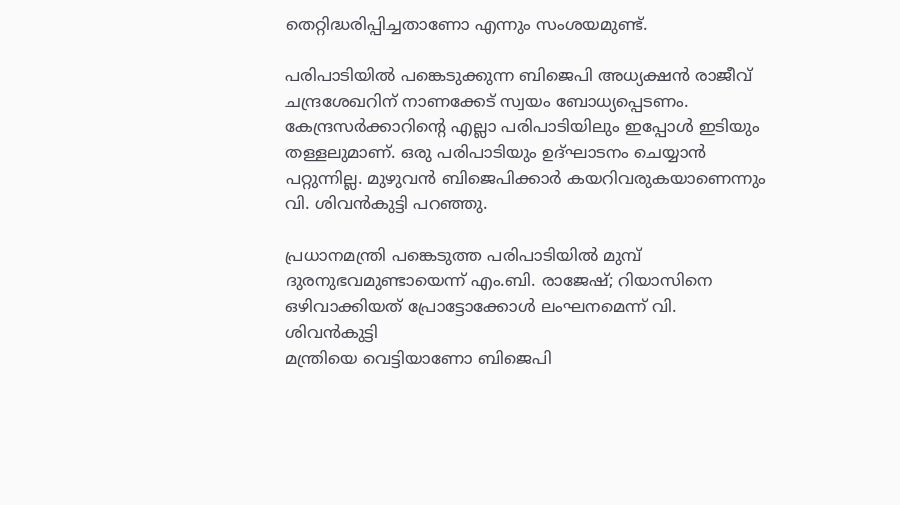തെറ്റിദ്ധരിപ്പിച്ചതാണോ എന്നും സംശയമുണ്ട്.

പരിപാടിയില്‍ പങ്കെടുക്കുന്ന ബിജെപി അധ്യക്ഷന്‍ രാജീവ് ചന്ദ്രശേഖറിന് നാണക്കേട് സ്വയം ബോധ്യപ്പെടണം. കേന്ദ്രസര്‍ക്കാറിന്റെ എല്ലാ പരിപാടിയിലും ഇപ്പോള്‍ ഇടിയും തള്ളലുമാണ്. ഒരു പരിപാടിയും ഉദ്ഘാടനം ചെയ്യാന്‍ പറ്റുന്നില്ല. മുഴുവന്‍ ബിജെപിക്കാര്‍ കയറിവരുകയാണെന്നും വി. ശിവന്‍കുട്ടി പറഞ്ഞു.

പ്രധാനമന്ത്രി പങ്കെടുത്ത പരിപാടിയില്‍ മുമ്പ് ദുരനുഭവമുണ്ടായെന്ന് എം.ബി. രാജേഷ്; റിയാസിനെ ഒഴിവാക്കിയത് പ്രോട്ടോക്കോള്‍ ലംഘനമെന്ന് വി. ശിവന്‍കുട്ടി
മന്ത്രിയെ വെട്ടിയാണോ ബിജെപി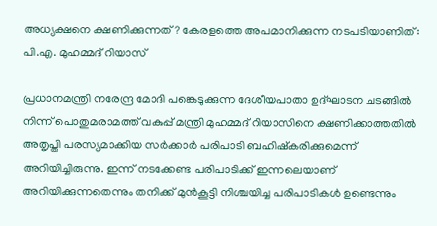അധ്യക്ഷനെ ക്ഷണിക്കുന്നത്? കേരളത്തെ അപമാനിക്കുന്ന നടപടിയാണിത്: പി.എ. മുഹമ്മദ് റിയാസ്

പ്രധാനമന്ത്രി നരേന്ദ്ര മോദി പങ്കെടുക്കുന്ന ദേശീയപാതാ ഉദ്ഘാടന ചടങ്ങില്‍ നിന്ന് പൊതുമരാമത്ത് വകുപ്പ് മന്ത്രി മുഹമ്മദ് റിയാസിനെ ക്ഷണിക്കാത്തതില്‍ അതൃപ്തി പരസ്യമാക്കിയ സര്‍ക്കാര്‍ പരിപാടി ബഹിഷ്‌കരിക്കുമെന്ന് അറിയിച്ചിരുന്നു. ഇന്ന് നടക്കേണ്ട പരിപാടിക്ക് ഇന്നലെയാണ് അറിയിക്കുന്നതെന്നും തനിക്ക് മുന്‍കൂട്ടി നിശ്ചയിച്ച പരിപാടികള്‍ ഉണ്ടെന്നും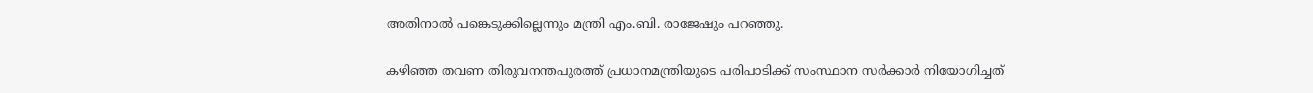അതിനാല്‍ പങ്കെടുക്കില്ലെന്നും മന്ത്രി എം.ബി. രാജേഷും പറഞ്ഞു.

കഴിഞ്ഞ തവണ തിരുവനന്തപുരത്ത് പ്രധാനമന്ത്രിയുടെ പരിപാടിക്ക് സംസ്ഥാന സര്‍ക്കാര്‍ നിയോഗിച്ചത്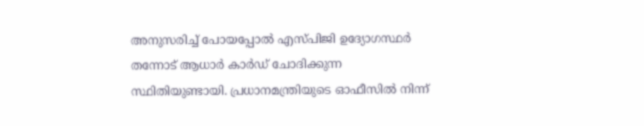അനുസരിച്ച് പോയപ്പോല്‍ എസ്പിജി ഉദ്യോഗസ്ഥര്‍ തന്നോട് ആധാര്‍ കാര്‍ഡ് ചോദിക്കുന്ന സ്ഥിതിയുണ്ടായി. പ്രധാനമന്ത്രിയുടെ ഓഫീസില്‍ നിന്ന്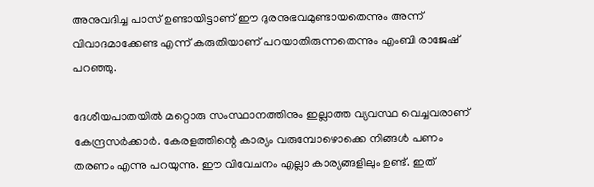അനുവദിച്ച പാസ് ഉണ്ടായിട്ടാണ് ഈ ദുരനുഭവമുണ്ടായതെന്നും അന്ന് വിവാദമാക്കേണ്ട എന്ന് കരുതിയാണ് പറയാതിരുന്നതെന്നും എംബി രാജേഷ് പറഞ്ഞു.

ദേശീയപാതയില്‍ മറ്റൊരു സംസ്ഥാനത്തിനും ഇല്ലാത്ത വ്യവസ്ഥ വെച്ചവരാണ് കേന്ദ്രസര്‍ക്കാര്‍. കേരളത്തിന്റെ കാര്യം വരുമ്പോഴൊക്കെ നിങ്ങള്‍ പണം തരണം എന്നു പറയുന്നു. ഈ വിവേചനം എല്ലാ കാര്യങ്ങളിലും ഉണ്ട്. ഇത്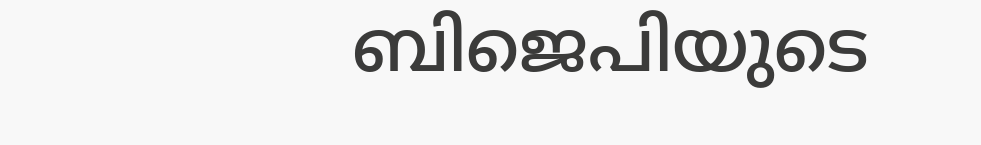ബിജെപിയുടെ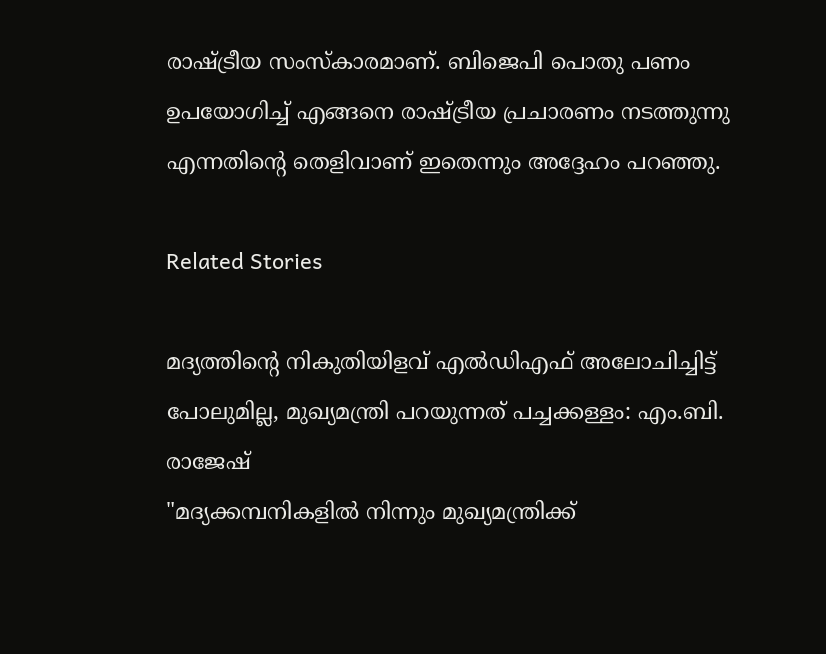രാഷ്ട്രീയ സംസ്‌കാരമാണ്. ബിജെപി പൊതു പണം ഉപയോഗിച്ച് എങ്ങനെ രാഷ്ട്രീയ പ്രചാരണം നടത്തുന്നു എന്നതിന്റെ തെളിവാണ് ഇതെന്നും അദ്ദേഹം പറഞ്ഞു.

Related Stories

മദ്യത്തിന്റെ നികുതിയിളവ് എല്‍ഡിഎഫ് അലോചിച്ചിട്ട് പോലുമില്ല, മുഖ്യമന്ത്രി പറയുന്നത് പച്ചക്കള്ളം: എം.ബി. രാജേഷ്
"മദ്യക്കമ്പനികളിൽ നിന്നും മുഖ്യമന്ത്രിക്ക്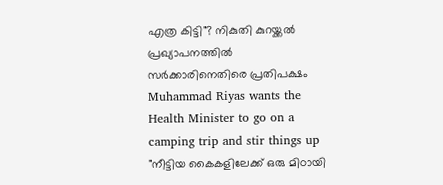എത്ര കിട്ടി"? നികുതി കുറയ്ക്കൽ  പ്രഖ്യാപനത്തിൽ സർക്കാരിനെതിരെ പ്രതിപക്ഷം
Muhammad Riyas wants the Health Minister to go on a camping trip and stir things up
"നീട്ടിയ കൈകളിലേക്ക് ഒരു മിഠായി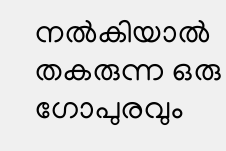നൽകിയാല്‍ തകരുന്ന ഒരു ഗോപുരവും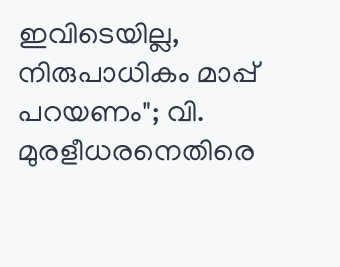ഇവിടെയില്ല, നിരുപാധികം മാപ്പ് പറയണം"; വി. മുരളീധരനെതിരെ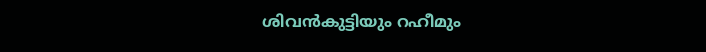ശിവന്‍കുട്ടിയും റഹീമും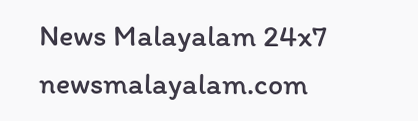News Malayalam 24x7
newsmalayalam.com